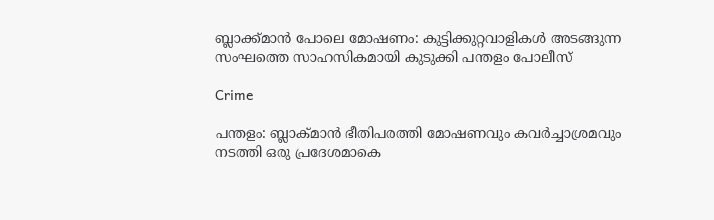ബ്ലാക്ക്മാൻ പോലെ മോഷണം: കുട്ടിക്കുറ്റവാളികൾ അടങ്ങുന്ന സംഘത്തെ സാഹസികമായി കുടുക്കി പന്തളം പോലീസ്

Crime

പന്തളം: ബ്ലാക്മാന്‍ ഭീതിപരത്തി മോഷണവും കവര്‍ച്ചാശ്രമവും നടത്തി ഒരു പ്രദേശമാകെ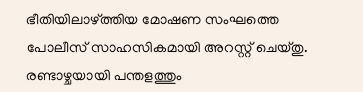ഭീതിയിലാഴ്ത്തിയ മോഷണ സംഘത്തെ പോലീസ് സാഹസികമായി അറസ്റ്റ് ചെയ്തു. രണ്ടാഴ്ചയായി പന്തളത്തും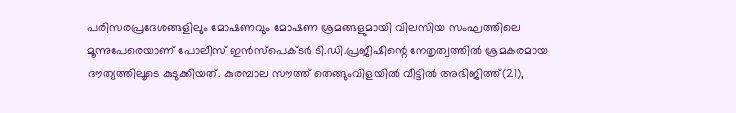പരിസരപ്രദേശങ്ങളിലും മോഷണവും മോഷണ ശ്രമങ്ങളുമായി വിലസിയ സംഘത്തിലെ മൂന്നുപേരെയാണ് പോലീസ് ഇന്‍സ്പെക്ടര്‍ ടി.ഡി.പ്രജീഷിന്റെ നേതൃത്വത്തില്‍ ശ്രമകരമായ ദൗത്യത്തിലൂടെ കുടുക്കിയത്. കുരമ്പാല സൗത്ത് തെങ്ങുംവിളയില്‍ വീട്ടില്‍ അഭിജിത്ത്(21),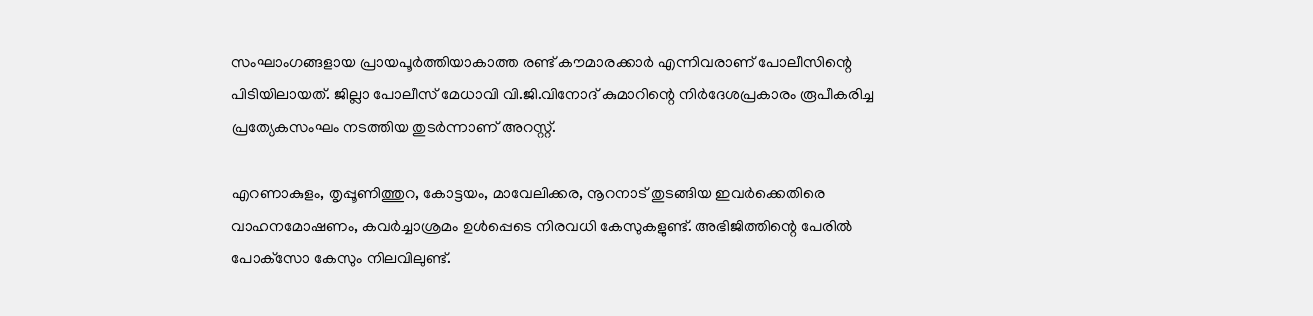സംഘാംഗങ്ങളായ പ്രായപൂര്‍ത്തിയാകാത്ത രണ്ട് കൗമാരക്കാര്‍ എന്നിവരാണ് പോലീസിന്റെ പിടിയിലായത്. ജില്ലാ പോലീസ് മേധാവി വി.ജി.വിനോദ് കുമാറിന്റെ നിര്‍ദേശപ്രകാരം രൂപീകരിച്ച പ്രത്യേകസംഘം നടത്തിയ തുടര്‍ന്നാണ് അറസ്റ്റ്.

എറണാകുളം, തൃപ്പൂണിത്തുറ, കോട്ടയം, മാവേലിക്കര, നൂറനാട് തുടങ്ങിയ ഇവര്‍ക്കെതിരെ വാഹനമോഷണം, കവര്‍ച്ചാശ്രമം ഉള്‍പ്പെടെ നിരവധി കേസുകളുണ്ട്. അഭിജിത്തിന്റെ പേരില്‍ പോക്‌സോ കേസും നിലവിലുണ്ട്.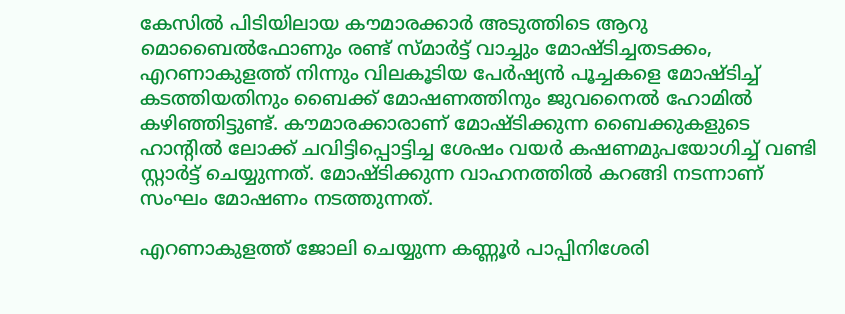കേസില്‍ പിടിയിലായ കൗമാരക്കാര്‍ അടുത്തിടെ ആറു മൊബൈല്‍ഫോണും രണ്ട് സ്മാര്‍ട്ട് വാച്ചും മോഷ്ടിച്ചതടക്കം, എറണാകുളത്ത് നിന്നും വിലകൂടിയ പേര്‍ഷ്യന്‍ പൂച്ചകളെ മോഷ്ടിച്ച് കടത്തിയതിനും ബൈക്ക് മോഷണത്തിനും ജുവനൈല്‍ ഹോമില്‍ കഴിഞ്ഞിട്ടുണ്ട്. കൗമാരക്കാരാണ് മോഷ്ടിക്കുന്ന ബൈക്കുകളുടെ ഹാന്റില്‍ ലോക്ക് ചവിട്ടിപ്പൊട്ടിച്ച ശേഷം വയര്‍ കഷണമുപയോഗിച്ച് വണ്ടി സ്റ്റാര്‍ട്ട് ചെയ്യുന്നത്. മോഷ്ടിക്കുന്ന വാഹനത്തില്‍ കറങ്ങി നടന്നാണ് സംഘം മോഷണം നടത്തുന്നത്.

എറണാകുളത്ത് ജോലി ചെയ്യുന്ന കണ്ണൂര്‍ പാപ്പിനിശേരി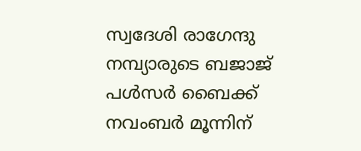സ്വദേശി രാഗേന്ദു നമ്പ്യാരുടെ ബജാജ് പള്‍സര്‍ ബൈക്ക് നവംബര്‍ മൂന്നിന്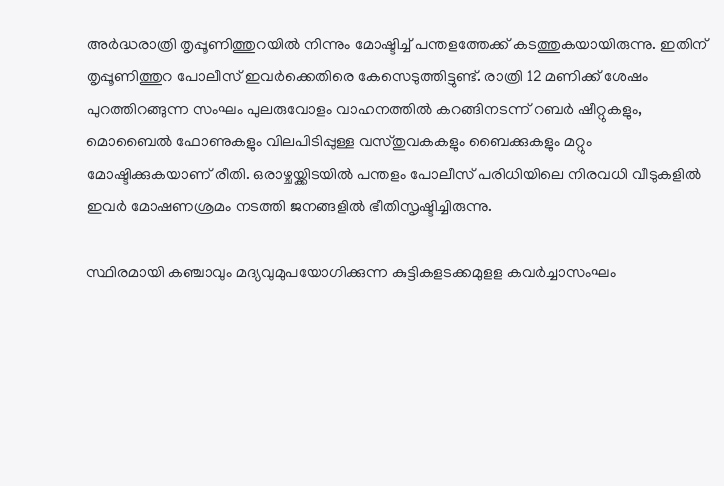അര്‍ദ്ധരാത്രി തൃപ്പൂണിത്തുറയില്‍ നിന്നും മോഷ്ടിച്ച് പന്തളത്തേക്ക് കടത്തുകയായിരുന്നു. ഇതിന് തൃപ്പൂണിത്തുറ പോലീസ് ഇവര്‍ക്കെതിരെ കേസെടുത്തിട്ടുണ്ട്. രാത്രി 12 മണിക്ക് ശേഷം പുറത്തിറങ്ങുന്ന സംഘം പുലരുവോളം വാഹനത്തില്‍ കറങ്ങിനടന്ന് റബര്‍ ഷീറ്റുകളും, മൊബൈല്‍ ഫോണുകളും വിലപിടിപ്പുള്ള വസ്തുവകകളും ബൈക്കുകളും മറ്റും മോഷ്ടിക്കുകയാണ് രീതി. ഒരാഴ്ചയ്ക്കിടയില്‍ പന്തളം പോലീസ് പരിധിയിലെ നിരവധി വീടുകളില്‍ ഇവര്‍ മോഷണശ്രമം നടത്തി ജനങ്ങളില്‍ ഭീതിസൃഷ്ടിച്ചിരുന്നു.

സ്ഥിരമായി കഞ്ചാവും മദ്യവുമുപയോഗിക്കുന്ന കുട്ടികളടക്കമുളള കവര്‍ച്ചാസംഘം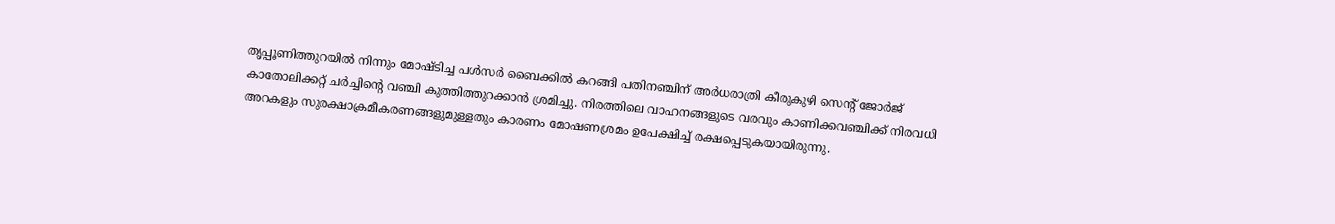തൃപ്പൂണിത്തുറയില്‍ നിന്നും മോഷ്ടിച്ച പള്‍സര്‍ ബൈക്കില്‍ കറങ്ങി പതിനഞ്ചിന് അര്‍ധരാത്രി കീരുകുഴി സെന്റ് ജോര്‍ജ് കാതോലിക്കറ്റ് ചര്‍ച്ചിന്റെ വഞ്ചി കുത്തിത്തുറക്കാന്‍ ശ്രമിച്ചു. നിരത്തിലെ വാഹനങ്ങളുടെ വരവും കാണിക്കവഞ്ചിക്ക് നിരവധി അറകളും സുരക്ഷാക്രമീകരണങ്ങളുമുള്ളതും കാരണം മോഷണശ്രമം ഉപേക്ഷിച്ച് രക്ഷപ്പെടുകയായിരുന്നു.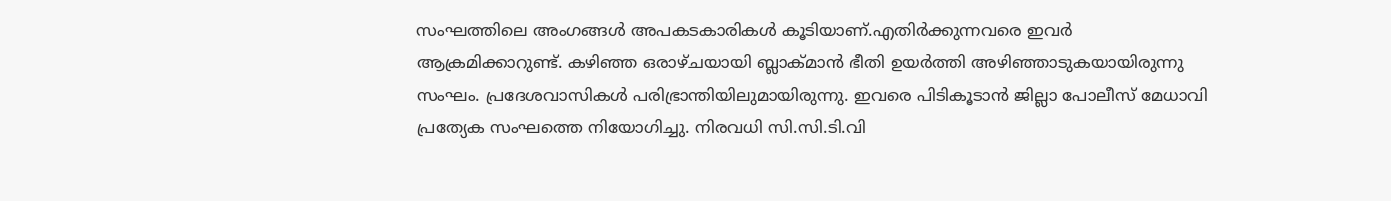സംഘത്തിലെ അംഗങ്ങള്‍ അപകടകാരികള്‍ കൂടിയാണ്.എതിര്‍ക്കുന്നവരെ ഇവര്‍ ആക്രമിക്കാറുണ്ട്. കഴിഞ്ഞ ഒരാഴ്ചയായി ബ്ലാക്മാന്‍ ഭീതി ഉയര്‍ത്തി അഴിഞ്ഞാടുകയായിരുന്നു സംഘം. പ്രദേശവാസികള്‍ പരിഭ്രാന്തിയിലുമായിരുന്നു. ഇവരെ പിടികൂടാന്‍ ജില്ലാ പോലീസ് മേധാവി പ്രത്യേക സംഘത്തെ നിയോഗിച്ചു. നിരവധി സി.സി.ടി.വി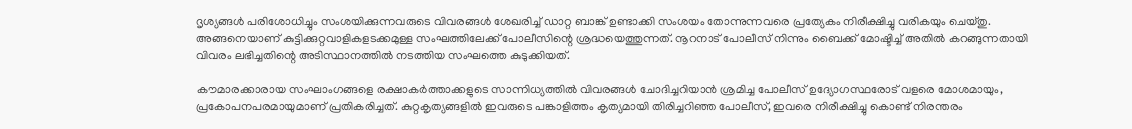ദൃശ്യങ്ങള്‍ പരിശോധിച്ചും സംശയിക്കുന്നവരുടെ വിവരങ്ങള്‍ ശേഖരിച്ച് ഡാറ്റ ബാങ്ക് ഉണ്ടാക്കി സംശയം തോന്നുന്നവരെ പ്രത്യേകം നിരീക്ഷിച്ചു വരികയും ചെയ്തു. അങ്ങനെയാണ് കുട്ടിക്കുറ്റവാളികളടക്കമുള്ള സംഘത്തിലേക്ക് പോലീസിന്റെ ശ്രദ്ധയെത്തുന്നത്. നൂറനാട് പോലീസ് നിന്നും ബൈക്ക് മോഷ്ടിച്ച് അതില്‍ കറങ്ങുന്നതായി വിവരം ലഭിച്ചതിന്റെ അടിസ്ഥാനത്തില്‍ നടത്തിയ സംഘത്തെ കുടുക്കിയത്.

കൗമാരക്കാരായ സംഘാംഗങ്ങളെ രക്ഷാകര്‍ത്താക്കളുടെ സാന്നിധ്യത്തില്‍ വിവരങ്ങള്‍ ചോദിച്ചറിയാന്‍ ശ്രമിച്ച പോലീസ് ഉദ്യോഗസ്ഥരോട് വളരെ മോശമായും, പ്രകോപനപരമായുമാണ് പ്രതികരിച്ചത്. കുറ്റകൃത്യങ്ങളില്‍ ഇവരുടെ പങ്കാളിത്തം കൃത്യമായി തിരിച്ചറിഞ്ഞ പോലീസ്, ഇവരെ നിരീക്ഷിച്ചു കൊണ്ട് നിരന്തരം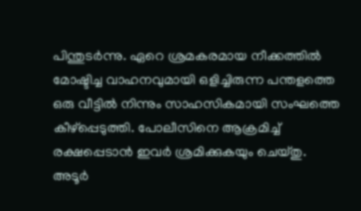പിന്തുടര്‍ന്നു. ഏറെ ശ്രമകരമായ നീക്കത്തില്‍ മോഷ്ടിച്ച വാഹനവുമായി ഒളിച്ചിരുന്ന പന്തളത്തെ ഒരു വീട്ടില്‍ നിന്നും സാഹസികമായി സംഘത്തെ കീഴ്‌പ്പെടുത്തി. പോലീസിനെ ആക്രമിച്ച് രക്ഷപ്പെടാന്‍ ഇവര്‍ ശ്രമിക്കുകയും ചെയ്തു. അടൂര്‍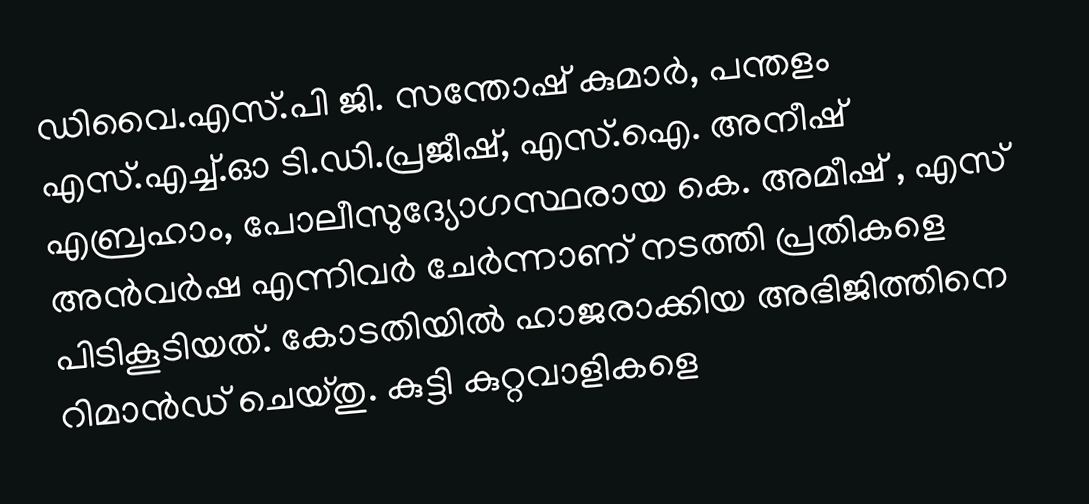ഡിവൈ.എസ്.പി ജി. സന്തോഷ് കുമാര്‍, പന്തളം എസ്.എച്ച്.ഓ ടി.ഡി.പ്രജീഷ്, എസ്.ഐ. അനീഷ് എബ്രഹാം, പോലീസുദ്യോഗസ്ഥരായ കെ. അമീഷ് , എസ് അന്‍വര്‍ഷ എന്നിവര്‍ ചേര്‍ന്നാണ് നടത്തി പ്രതികളെ പിടികൂടിയത്. കോടതിയില്‍ ഹാജരാക്കിയ അഭിജിത്തിനെ റിമാന്‍ഡ് ചെയ്തു. കുട്ടി കുറ്റവാളികളെ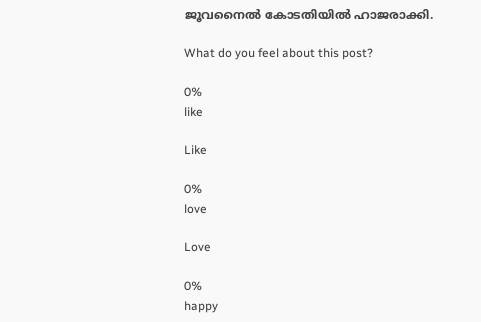ജൂവനൈല്‍ കോടതിയില്‍ ഹാജരാക്കി.

What do you feel about this post?

0%
like

Like

0%
love

Love

0%
happy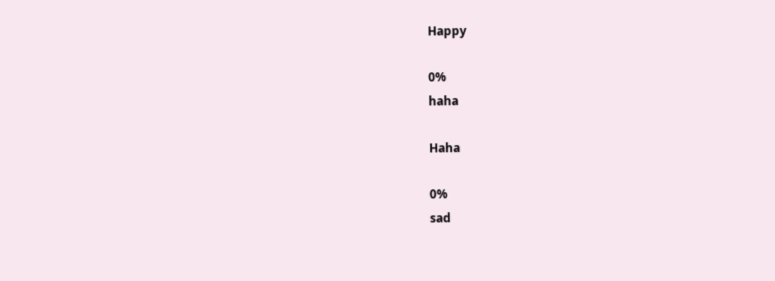Happy

0%
haha

Haha

0%
sad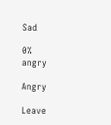Sad

0%
angry

Angry

Leave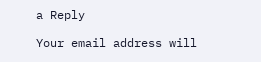a Reply

Your email address will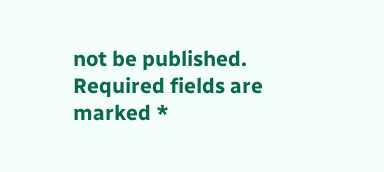not be published. Required fields are marked *